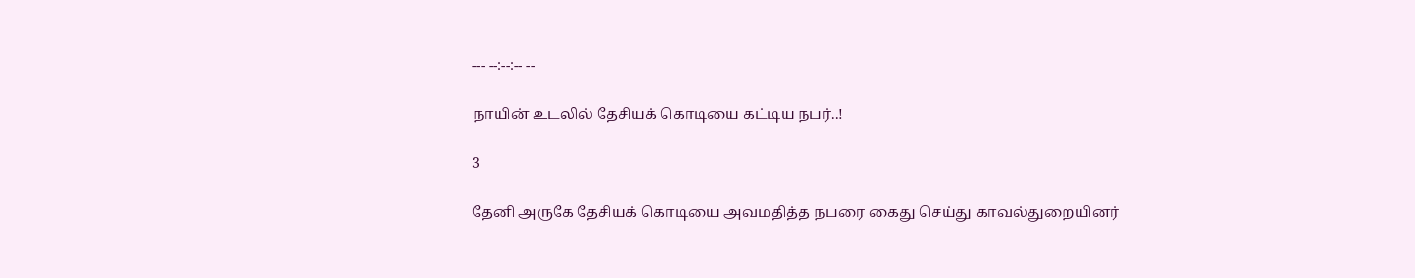--- --:--:-- --

நாயின் உடலில் தேசியக் கொடியை கட்டிய நபர்..!

3

தேனி அருகே தேசியக் கொடியை அவமதித்த நபரை கைது செய்து காவல்துறையினர்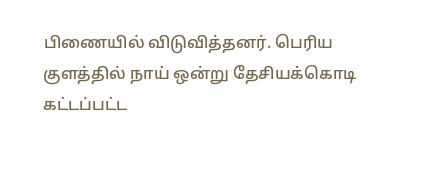பிணையில் விடுவித்தனர். பெரிய குளத்தில் நாய் ஒன்று தேசியக்கொடி கட்டப்பட்ட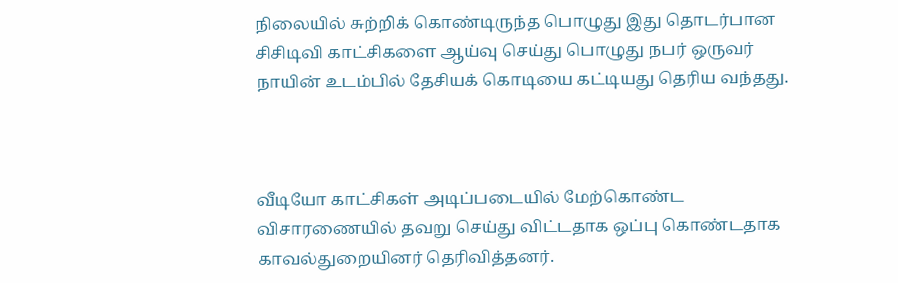நிலையில் சுற்றிக் கொண்டிருந்த பொழுது இது தொடர்பான சிசிடிவி காட்சிகளை ஆய்வு செய்து பொழுது நபர் ஒருவர் நாயின் உடம்பில் தேசியக் கொடியை கட்டியது தெரிய வந்தது.



வீடியோ காட்சிகள் அடிப்படையில் மேற்கொண்ட விசாரணையில் தவறு செய்து விட்டதாக ஒப்பு கொண்டதாக காவல்துறையினர் தெரிவித்தனர்.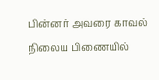பின்னர் அவரை காவல் நிலைய பிணையில்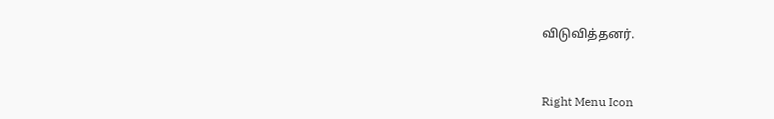விடுவித்தனர்.



Right Menu Icon